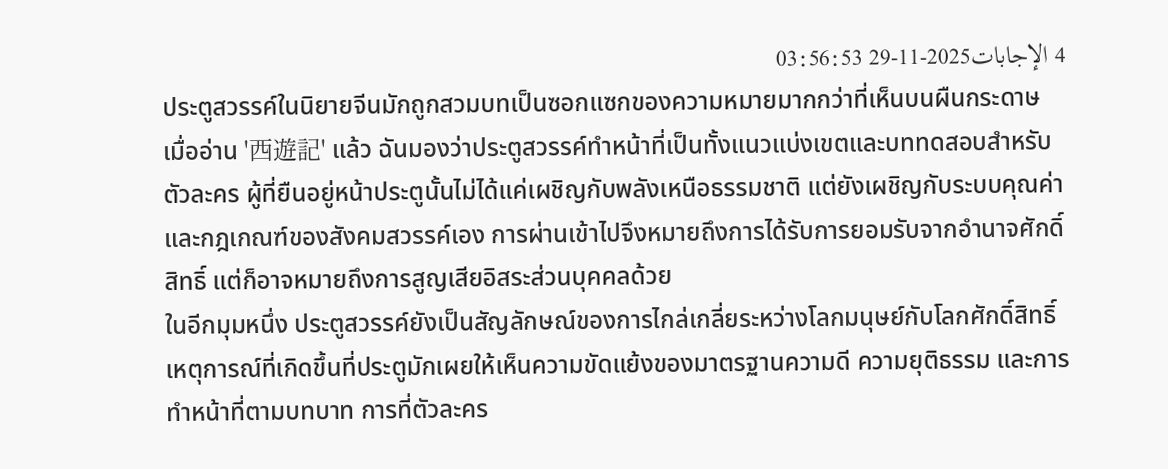4 الإجابات2025-11-29 03:56:53
ประตูสวรรค์ในนิยายจีนมักถูกสวมบทเป็นซอกแซกของความหมายมากกว่าที่เห็นบนผืนกระดาษ
เมื่ออ่าน '西遊記' แล้ว ฉันมองว่าประตูสวรรค์ทำหน้าที่เป็นทั้งแนวแบ่งเขตและบททดสอบสำหรับตัวละคร ผู้ที่ยืนอยู่หน้าประตูนั้นไม่ได้แค่เผชิญกับพลังเหนือธรรมชาติ แต่ยังเผชิญกับระบบคุณค่าและกฎเกณฑ์ของสังคมสวรรค์เอง การผ่านเข้าไปจึงหมายถึงการได้รับการยอมรับจากอำนาจศักดิ์สิทธิ์ แต่ก็อาจหมายถึงการสูญเสียอิสระส่วนบุคคลด้วย
ในอีกมุมหนึ่ง ประตูสวรรค์ยังเป็นสัญลักษณ์ของการไกล่เกลี่ยระหว่างโลกมนุษย์กับโลกศักดิ์สิทธิ์ เหตุการณ์ที่เกิดขึ้นที่ประตูมักเผยให้เห็นความขัดแย้งของมาตรฐานความดี ความยุติธรรม และการทำหน้าที่ตามบทบาท การที่ตัวละคร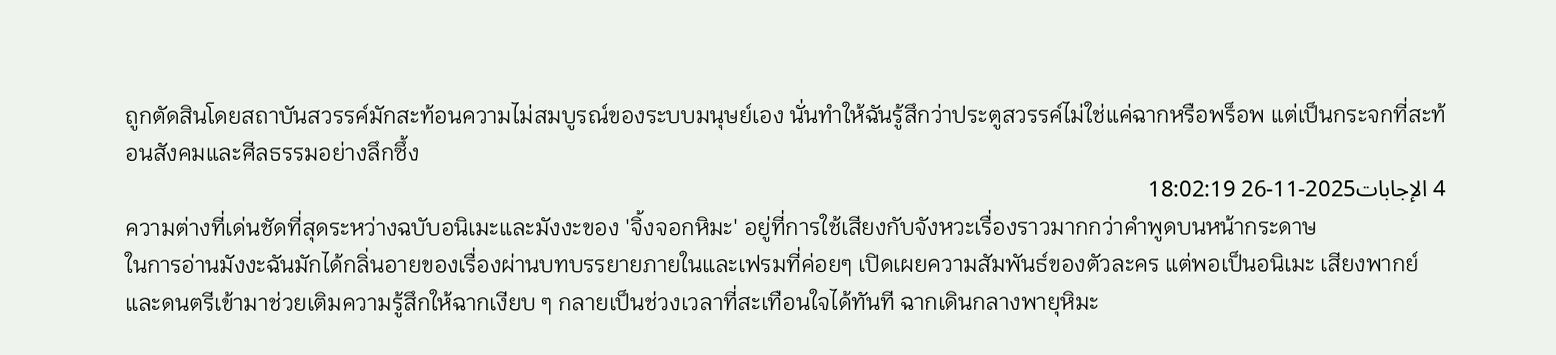ถูกตัดสินโดยสถาบันสวรรค์มักสะท้อนความไม่สมบูรณ์ของระบบมนุษย์เอง นั่นทำให้ฉันรู้สึกว่าประตูสวรรค์ไม่ใช่แค่ฉากหรือพร็อพ แต่เป็นกระจกที่สะท้อนสังคมและศีลธรรมอย่างลึกซึ้ง
4 الإجابات2025-11-26 18:02:19
ความต่างที่เด่นชัดที่สุดระหว่างฉบับอนิเมะและมังงะของ 'จิ้งจอกหิมะ' อยู่ที่การใช้เสียงกับจังหวะเรื่องราวมากกว่าคำพูดบนหน้ากระดาษ
ในการอ่านมังงะฉันมักได้กลิ่นอายของเรื่องผ่านบทบรรยายภายในและเฟรมที่ค่อยๆ เปิดเผยความสัมพันธ์ของตัวละคร แต่พอเป็นอนิเมะ เสียงพากย์และดนตรีเข้ามาช่วยเติมความรู้สึกให้ฉากเงียบ ๆ กลายเป็นช่วงเวลาที่สะเทือนใจได้ทันที ฉากเดินกลางพายุหิมะ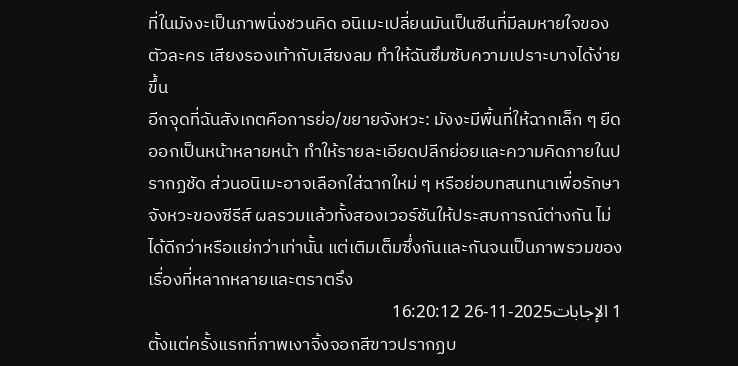ที่ในมังงะเป็นภาพนิ่งชวนคิด อนิเมะเปลี่ยนมันเป็นซีนที่มีลมหายใจของตัวละคร เสียงรองเท้ากับเสียงลม ทำให้ฉันซึมซับความเปราะบางได้ง่ายขึ้น
อีกจุดที่ฉันสังเกตคือการย่อ/ขยายจังหวะ: มังงะมีพื้นที่ให้ฉากเล็ก ๆ ยืดออกเป็นหน้าหลายหน้า ทำให้รายละเอียดปลีกย่อยและความคิดภายในปรากฏชัด ส่วนอนิเมะอาจเลือกใส่ฉากใหม่ ๆ หรือย่อบทสนทนาเพื่อรักษาจังหวะของซีรีส์ ผลรวมแล้วทั้งสองเวอร์ชันให้ประสบการณ์ต่างกัน ไม่ได้ดีกว่าหรือแย่กว่าเท่านั้น แต่เติมเต็มซึ่งกันและกันจนเป็นภาพรวมของเรื่องที่หลากหลายและตราตรึง
1 الإجابات2025-11-26 16:20:12
ตั้งแต่ครั้งแรกที่ภาพเงาจิ้งจอกสีขาวปรากฏบ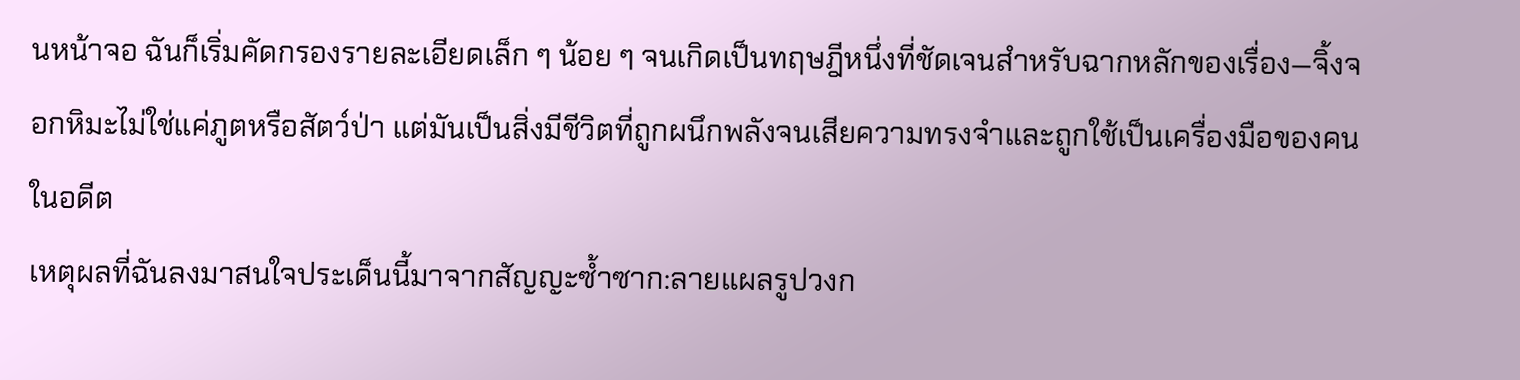นหน้าจอ ฉันก็เริ่มคัดกรองรายละเอียดเล็ก ๆ น้อย ๆ จนเกิดเป็นทฤษฎีหนึ่งที่ชัดเจนสำหรับฉากหลักของเรื่อง—จิ้งจอกหิมะไม่ใช่แค่ภูตหรือสัตว์ป่า แต่มันเป็นสิ่งมีชีวิตที่ถูกผนึกพลังจนเสียความทรงจำและถูกใช้เป็นเครื่องมือของคนในอดีต
เหตุผลที่ฉันลงมาสนใจประเด็นนี้มาจากสัญญะซ้ำซาก:ลายแผลรูปวงก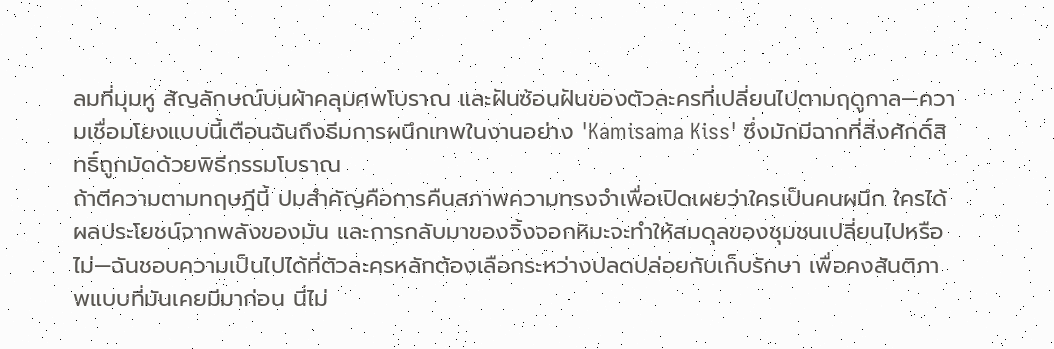ลมที่มุมหู สัญลักษณ์บนผ้าคลุมศพโบราณ และฝันซ้อนฝันของตัวละครที่เปลี่ยนไปตามฤดูกาล—ความเชื่อมโยงแบบนี้เตือนฉันถึงธีมการผนึกเทพในงานอย่าง 'Kamisama Kiss' ซึ่งมักมีฉากที่สิ่งศักดิ์สิทธิ์ถูกมัดด้วยพิธีกรรมโบราณ
ถ้าตีความตามทฤษฎีนี้ ปมสำคัญคือการคืนสภาพความทรงจำเพื่อเปิดเผยว่าใครเป็นคนผนึก ใครได้ผลประโยชน์จากพลังของมัน และการกลับมาของจิ้งจอกหิมะจะทำให้สมดุลของชุมชนเปลี่ยนไปหรือไม่—ฉันชอบความเป็นไปได้ที่ตัวละครหลักต้องเลือกระหว่างปลดปล่อยกับเก็บรักษา เพื่อคงสันติภาพแบบที่มันเคยมีมาก่อน นี่ไม่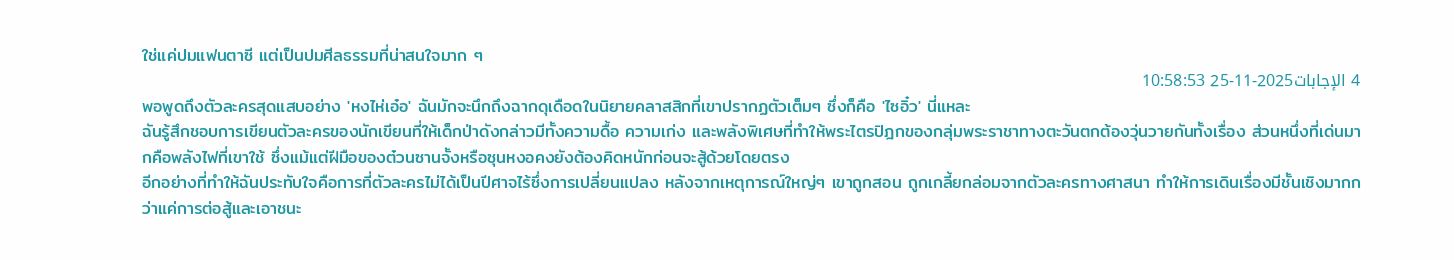ใช่แค่ปมแฟนตาซี แต่เป็นปมศีลธรรมที่น่าสนใจมาก ๆ
4 الإجابات2025-11-25 10:58:53
พอพูดถึงตัวละครสุดแสบอย่าง 'หงไห่เอ๋อ' ฉันมักจะนึกถึงฉากดุเดือดในนิยายคลาสสิกที่เขาปรากฏตัวเต็มๆ ซึ่งก็คือ 'ไซอิ๋ว' นี่แหละ
ฉันรู้สึกชอบการเขียนตัวละครของนักเขียนที่ให้เด็กป่าดังกล่าวมีทั้งความดื้อ ความเก่ง และพลังพิเศษที่ทำให้พระไตรปิฎกของกลุ่มพระราชาทางตะวันตกต้องวุ่นวายกันทั้งเรื่อง ส่วนหนึ่งที่เด่นมากคือพลังไฟที่เขาใช้ ซึ่งแม้แต่ฝีมือของต๋วนซานจั้งหรือซุนหงอคงยังต้องคิดหนักก่อนจะสู้ด้วยโดยตรง
อีกอย่างที่ทำให้ฉันประทับใจคือการที่ตัวละครไม่ได้เป็นปีศาจไร้ซึ่งการเปลี่ยนแปลง หลังจากเหตุการณ์ใหญ่ๆ เขาถูกสอน ถูกเกลี้ยกล่อมจากตัวละครทางศาสนา ทำให้การเดินเรื่องมีชั้นเชิงมากกว่าแค่การต่อสู้และเอาชนะ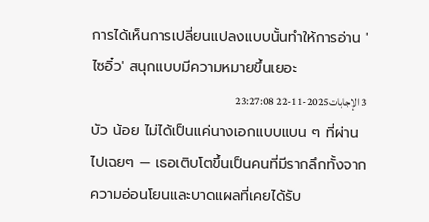การได้เห็นการเปลี่ยนแปลงแบบนั้นทำให้การอ่าน 'ไซอิ๋ว' สนุกแบบมีความหมายขึ้นเยอะ
3 الإجابات2025-11-22 23:27:08
บัว น้อย ไม่ได้เป็นแค่นางเอกแบบแบน ๆ ที่ผ่านไปเฉยๆ — เธอเติบโตขึ้นเป็นคนที่มีรากลึกทั้งจากความอ่อนโยนและบาดแผลที่เคยได้รับ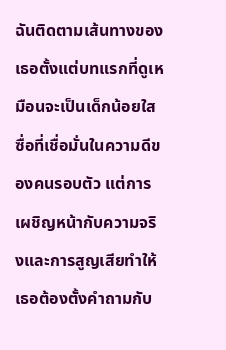ฉันติดตามเส้นทางของเธอตั้งแต่บทแรกที่ดูเหมือนจะเป็นเด็กน้อยใสซื่อที่เชื่อมั่นในความดีของคนรอบตัว แต่การเผชิญหน้ากับความจริงและการสูญเสียทำให้เธอต้องตั้งคำถามกับ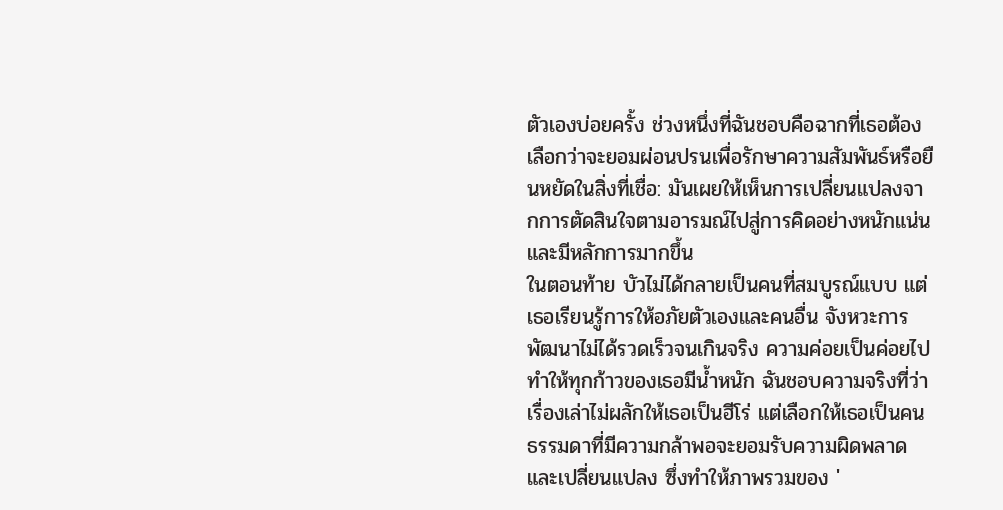ตัวเองบ่อยครั้ง ช่วงหนึ่งที่ฉันชอบคือฉากที่เธอต้องเลือกว่าจะยอมผ่อนปรนเพื่อรักษาความสัมพันธ์หรือยืนหยัดในสิ่งที่เชื่อ: มันเผยให้เห็นการเปลี่ยนแปลงจากการตัดสินใจตามอารมณ์ไปสู่การคิดอย่างหนักแน่นและมีหลักการมากขึ้น
ในตอนท้าย บัวไม่ได้กลายเป็นคนที่สมบูรณ์แบบ แต่เธอเรียนรู้การให้อภัยตัวเองและคนอื่น จังหวะการพัฒนาไม่ได้รวดเร็วจนเกินจริง ความค่อยเป็นค่อยไปทำให้ทุกก้าวของเธอมีน้ำหนัก ฉันชอบความจริงที่ว่าเรื่องเล่าไม่ผลักให้เธอเป็นฮีโร่ แต่เลือกให้เธอเป็นคนธรรมดาที่มีความกล้าพอจะยอมรับความผิดพลาดและเปลี่ยนแปลง ซึ่งทำให้ภาพรวมของ '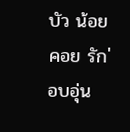บัว น้อย คอย รัก' อบอุ่น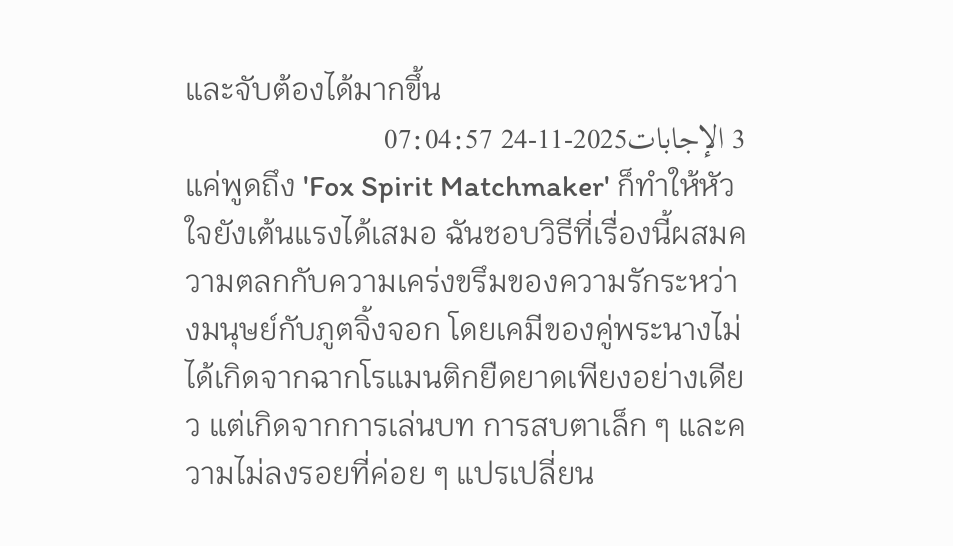และจับต้องได้มากขึ้น
3 الإجابات2025-11-24 07:04:57
แค่พูดถึง 'Fox Spirit Matchmaker' ก็ทำให้หัวใจยังเต้นแรงได้เสมอ ฉันชอบวิธีที่เรื่องนี้ผสมความตลกกับความเคร่งขรึมของความรักระหว่างมนุษย์กับภูตจิ้งจอก โดยเคมีของคู่พระนางไม่ได้เกิดจากฉากโรแมนติกยืดยาดเพียงอย่างเดียว แต่เกิดจากการเล่นบท การสบตาเล็ก ๆ และความไม่ลงรอยที่ค่อย ๆ แปรเปลี่ยน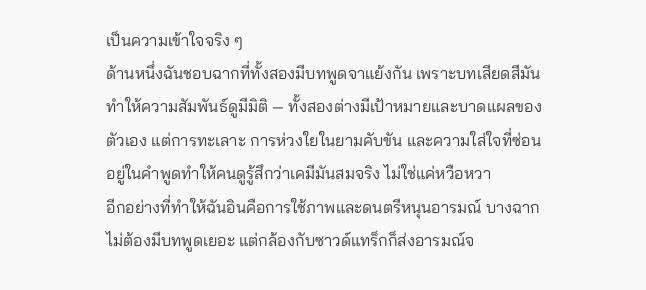เป็นความเข้าใจจริง ๆ
ด้านหนึ่งฉันชอบฉากที่ทั้งสองมีบทพูดจาแย้งกัน เพราะบทเสียดสีมันทำให้ความสัมพันธ์ดูมีมิติ — ทั้งสองต่างมีเป้าหมายและบาดแผลของตัวเอง แต่การทะเลาะ การห่วงใยในยามคับขัน และความใส่ใจที่ซ่อนอยู่ในคำพูดทำให้คนดูรู้สึกว่าเคมีมันสมจริง ไม่ใช่แค่หวือหวา
อีกอย่างที่ทำให้ฉันอินคือการใช้ภาพและดนตรีหนุนอารมณ์ บางฉากไม่ต้องมีบทพูดเยอะ แต่กล้องกับซาวด์แทร็กก็ส่งอารมณ์จ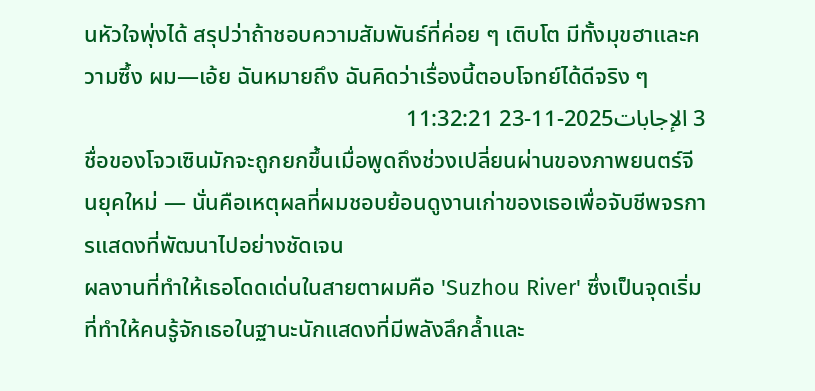นหัวใจพุ่งได้ สรุปว่าถ้าชอบความสัมพันธ์ที่ค่อย ๆ เติบโต มีทั้งมุขฮาและความซึ้ง ผม—เอ้ย ฉันหมายถึง ฉันคิดว่าเรื่องนี้ตอบโจทย์ได้ดีจริง ๆ
3 الإجابات2025-11-23 11:32:21
ชื่อของโจวเซินมักจะถูกยกขึ้นเมื่อพูดถึงช่วงเปลี่ยนผ่านของภาพยนตร์จีนยุคใหม่ — นั่นคือเหตุผลที่ผมชอบย้อนดูงานเก่าของเธอเพื่อจับชีพจรการแสดงที่พัฒนาไปอย่างชัดเจน
ผลงานที่ทำให้เธอโดดเด่นในสายตาผมคือ 'Suzhou River' ซึ่งเป็นจุดเริ่มที่ทำให้คนรู้จักเธอในฐานะนักแสดงที่มีพลังลึกล้ำและ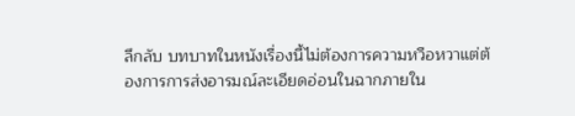ลึกลับ บทบาทในหนังเรื่องนี้ไม่ต้องการความหวือหวาแต่ต้องการการส่งอารมณ์ละเอียดอ่อนในฉากภายใน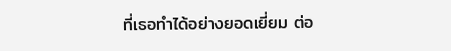ที่เธอทำได้อย่างยอดเยี่ยม ต่อ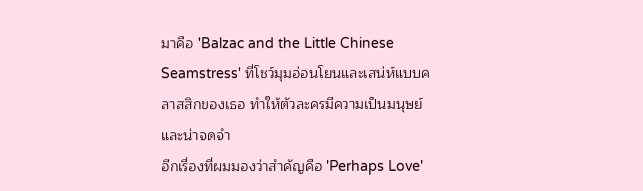มาคือ 'Balzac and the Little Chinese Seamstress' ที่โชว์มุมอ่อนโยนและเสน่ห์แบบคลาสสิกของเธอ ทำให้ตัวละครมีความเป็นมนุษย์และน่าจดจำ
อีกเรื่องที่ผมมองว่าสำคัญคือ 'Perhaps Love'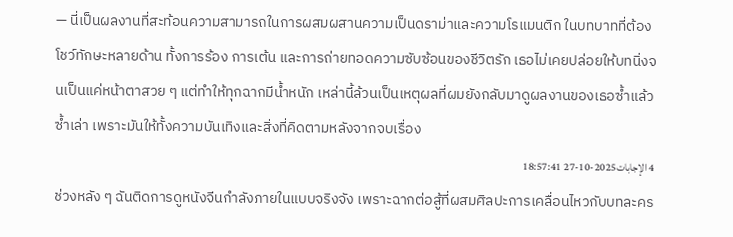— นี่เป็นผลงานที่สะท้อนความสามารถในการผสมผสานความเป็นดราม่าและความโรแมนติก ในบทบาทที่ต้องโชว์ทักษะหลายด้าน ทั้งการร้อง การเต้น และการถ่ายทอดความซับซ้อนของชีวิตรัก เธอไม่เคยปล่อยให้บทนิ่งจนเป็นแค่หน้าตาสวย ๆ แต่ทำให้ทุกฉากมีน้ำหนัก เหล่านี้ล้วนเป็นเหตุผลที่ผมยังกลับมาดูผลงานของเธอซ้ำแล้วซ้ำเล่า เพราะมันให้ทั้งความบันเทิงและสิ่งที่คิดตามหลังจากจบเรื่อง
4 الإجابات2025-10-27 18:57:41
ช่วงหลัง ๆ ฉันติดการดูหนังจีนกำลังภายในแบบจริงจัง เพราะฉากต่อสู้ที่ผสมศิลปะการเคลื่อนไหวกับบทละคร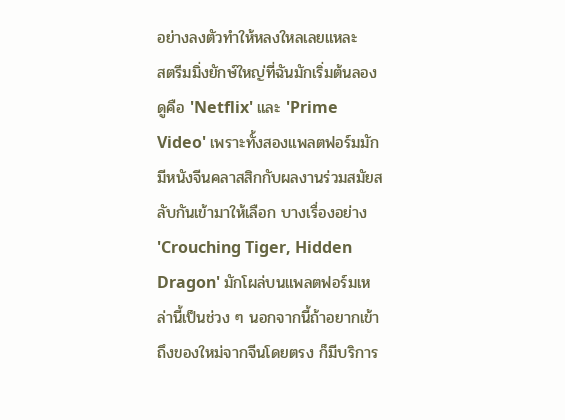อย่างลงตัวทำให้หลงใหลเลยแหละ
สตรีมมิ่งยักษ์ใหญ่ที่ฉันมักเริ่มต้นลองดูคือ 'Netflix' และ 'Prime Video' เพราะทั้งสองแพลตฟอร์มมักมีหนังจีนคลาสสิกกับผลงานร่วมสมัยสลับกันเข้ามาให้เลือก บางเรื่องอย่าง 'Crouching Tiger, Hidden Dragon' มักโผล่บนแพลตฟอร์มเหล่านี้เป็นช่วง ๆ นอกจากนี้ถ้าอยากเข้าถึงของใหม่จากจีนโดยตรง ก็มีบริการ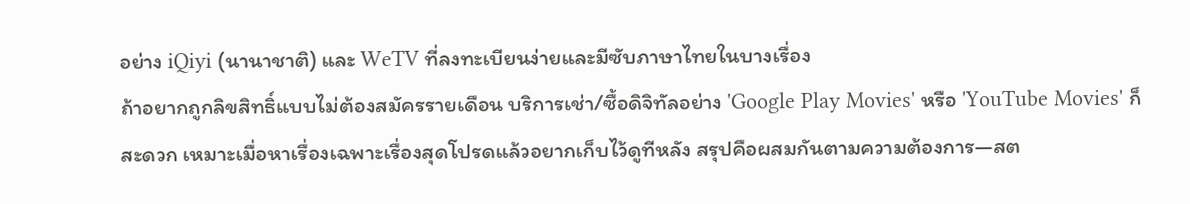อย่าง iQiyi (นานาชาติ) และ WeTV ที่ลงทะเบียนง่ายและมีซับภาษาไทยในบางเรื่อง
ถ้าอยากถูกลิขสิทธิ์แบบไม่ต้องสมัครรายเดือน บริการเช่า/ซื้อดิจิทัลอย่าง 'Google Play Movies' หรือ 'YouTube Movies' ก็สะดวก เหมาะเมื่อหาเรื่องเฉพาะเรื่องสุดโปรดแล้วอยากเก็บไว้ดูทีหลัง สรุปคือผสมกันตามความต้องการ—สต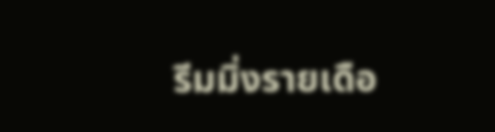รีมมิ่งรายเดือ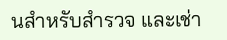นสำหรับสำรวจ และเช่า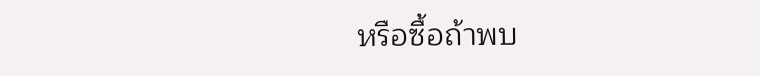หรือซื้อถ้าพบ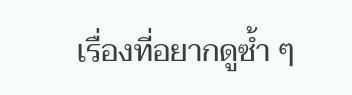เรื่องที่อยากดูซ้ำ ๆ